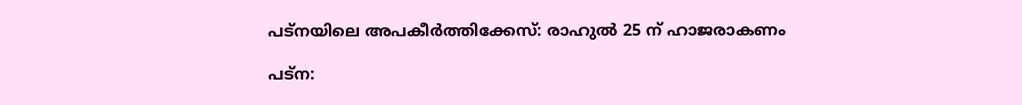പട്‌നയിലെ അപകീര്‍ത്തിക്കേസ്: രാഹുല്‍ 25 ന് ഹാജരാകണം

പട്‌ന: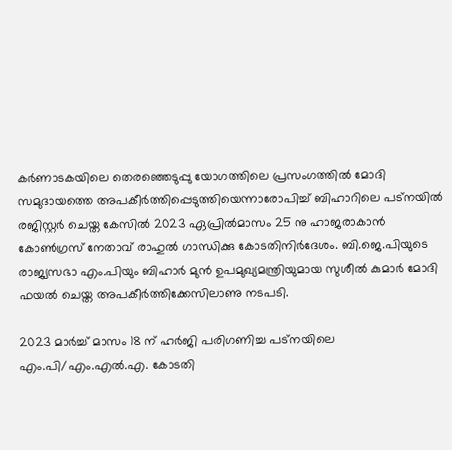കര്‍ണാടകയിലെ തെരഞ്ഞെടുപ്പു യോഗത്തിലെ പ്രസംഗത്തില്‍ മോദി സമുദായത്തെ അപകീര്‍ത്തിപ്പെടുത്തിയെന്നാരോപിച്ച് ബിഹാറിലെ പട്‌നയില്‍ രജിസ്റ്റര്‍ ചെയ്ത കേസില്‍ 2023 ഏപ്രിൽമാസം 25 നു ഹാജരാകാന്‍ കോണ്‍ഗ്രസ് നേതാവ് രാഹുല്‍ ഗാന്ധിക്കു കോടതിനിര്‍ദേശം. ബി.ജെ.പിയുടെ രാജ്യസഭാ എം.പിയും ബിഹാര്‍ മുന്‍ ഉപമുഖ്യമന്ത്രിയുമായ സുശീല്‍ കുമാര്‍ മോദി ഫയല്‍ ചെയ്ത അപകീര്‍ത്തിക്കേസിലാണു നടപടി.

2023 മാർച്ച് മാസം 18 ന് ഹര്‍ജി പരിഗണിച്ച പട്‌നയിലെ എം.പി/എം.എല്‍.എ. കോടതി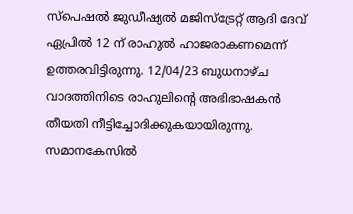സ്‌പെഷല്‍ ജുഡീഷ്യല്‍ മജിസ്‌ട്രേറ്റ് ആദി ദേവ് ഏപ്രില്‍ 12 ന് രാഹുല്‍ ഹാജരാകണമെന്ന് ഉത്തരവിട്ടിരുന്നു. 12/04/23 ബുധനാഴ്ച വാദത്തിനിടെ രാഹുലിന്റെ അഭിഭാഷകന്‍ തീയതി നീട്ടിച്ചോദിക്കുകയായിരുന്നു. സമാനകേസില്‍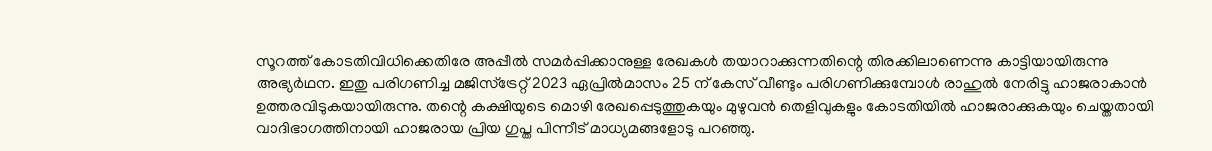സൂറത്ത് കോടതിവിധിക്കെതിരേ അപ്പീല്‍ സമര്‍പ്പിക്കാനുള്ള രേഖകള്‍ തയാറാക്കുന്നതിന്റെ തിരക്കിലാണെന്നു കാട്ടിയായിരുന്നു അഭ്യര്‍ഥന. ഇതു പരിഗണിച്ച മജിസ്‌ട്രേറ്റ് 2023 ഏപ്രിൽമാസം 25 ന് കേസ് വീണ്ടും പരിഗണിക്കുമ്പോള്‍ രാഹുല്‍ നേരിട്ടു ഹാജരാകാന്‍ ഉത്തരവിടുകയായിരുന്നു. തന്റെ കക്ഷിയുടെ മൊഴി രേഖപ്പെടുത്തുകയും മുഴുവന്‍ തെളിവുകളും കോടതിയില്‍ ഹാജരാക്കുകയും ചെയ്തതായി വാദിഭാഗത്തിനായി ഹാജരായ പ്രിയ ഗുപ്ത പിന്നീട് മാധ്യമങ്ങളോടു പറഞ്ഞു.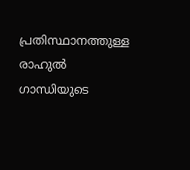പ്രതിസ്ഥാനത്തുള്ള രാഹുല്‍ ഗാന്ധിയുടെ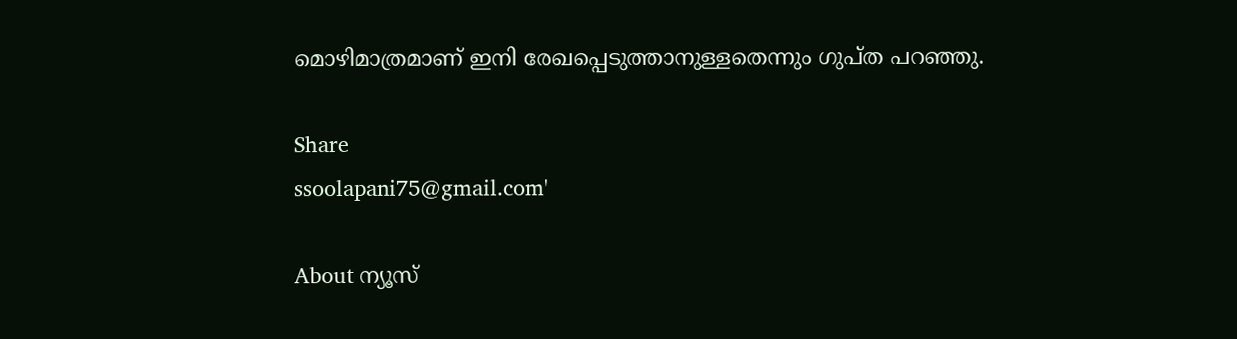മൊഴിമാത്രമാണ് ഇനി രേഖപ്പെടുത്താനുള്ളതെന്നും ഗുപ്ത പറഞ്ഞു.

Share
ssoolapani75@gmail.com'

About ന്യൂസ്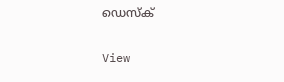ഡെസ്ക്

View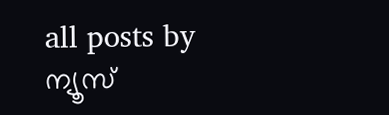all posts by ന്യൂസ്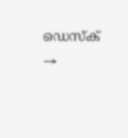ഡെസ്ക് →